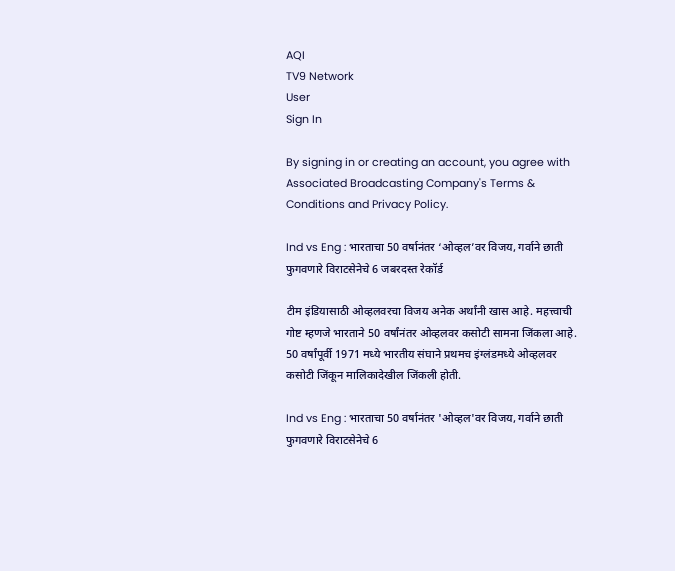AQI
TV9 Network
User
Sign In

By signing in or creating an account, you agree with Associated Broadcasting Company's Terms & Conditions and Privacy Policy.

Ind vs Eng : भारताचा 50 वर्षानंतर ‘ओव्हल’वर विजय, गर्वाने छाती फुगवणारे विराटसेनेचे 6 जबरदस्त रेकॉर्ड

टीम इंडियासाठी ओव्हलवरचा विजय अनेक अर्थांनी खास आहे. महत्त्वाची गोष्ट म्हणजे भारताने 50 वर्षांनंतर ओव्हलवर कसोटी सामना जिंकला आहे. 50 वर्षांपूर्वी 1971 मध्ये भारतीय संघाने प्रथमच इंग्लंडमध्ये ओव्हलवर कसोटी जिंकून मालिकादेखील जिंकली होती.

Ind vs Eng : भारताचा 50 वर्षानंतर 'ओव्हल'वर विजय, गर्वाने छाती फुगवणारे विराटसेनेचे 6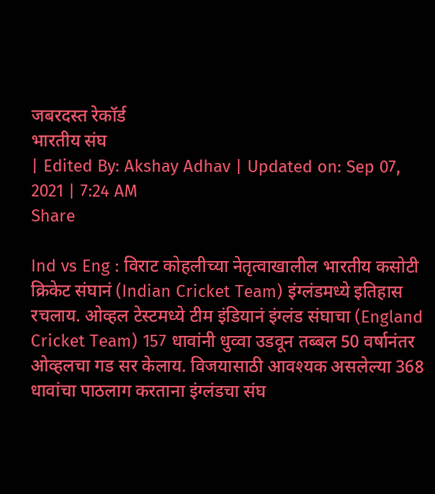जबरदस्त रेकॉर्ड
भारतीय संघ
| Edited By: Akshay Adhav | Updated on: Sep 07, 2021 | 7:24 AM
Share

Ind vs Eng : विराट कोहलीच्या नेतृत्वाखालील भारतीय कसोटी क्रिकेट संघानं (Indian Cricket Team) इंग्लंडमध्ये इतिहास रचलाय. ओव्हल टेस्टमध्ये टीम इंडियानं इंग्लंड संघाचा (England Cricket Team) 157 धावांनी धुव्वा उडवून तब्बल 50 वर्षानंतर ओव्हलचा गड सर केलाय. विजयासाठी आवश्यक असलेल्या 368 धावांचा पाठलाग करताना इंग्लंडचा संघ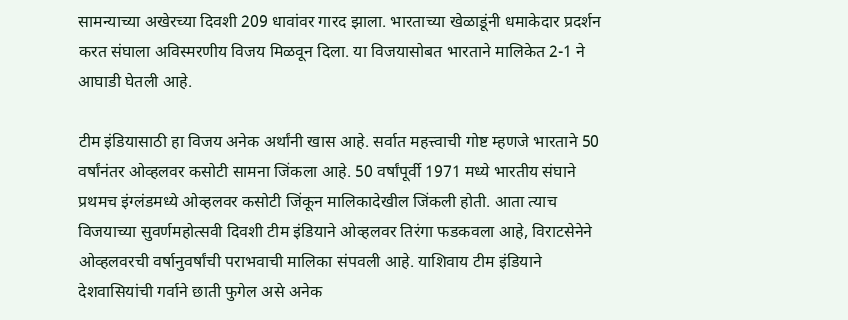सामन्याच्या अखेरच्या दिवशी 209 धावांवर गारद झाला. भारताच्या खेळाडूंनी धमाकेदार प्रदर्शन करत संघाला अविस्मरणीय विजय मिळवून दिला. या विजयासोबत भारताने मालिकेत 2-1 ने आघाडी घेतली आहे.

टीम इंडियासाठी हा विजय अनेक अर्थांनी खास आहे. सर्वात महत्त्वाची गोष्ट म्हणजे भारताने 50 वर्षांनंतर ओव्हलवर कसोटी सामना जिंकला आहे. 50 वर्षांपूर्वी 1971 मध्ये भारतीय संघाने प्रथमच इंग्लंडमध्ये ओव्हलवर कसोटी जिंकून मालिकादेखील जिंकली होती. आता त्याच विजयाच्या सुवर्णमहोत्सवी दिवशी टीम इंडियाने ओव्हलवर तिरंगा फडकवला आहे, विराटसेनेने ओव्हलवरची वर्षानुवर्षांची पराभवाची मालिका संपवली आहे. याशिवाय टीम इंडियाने देशवासियांची गर्वाने छाती फुगेल असे अनेक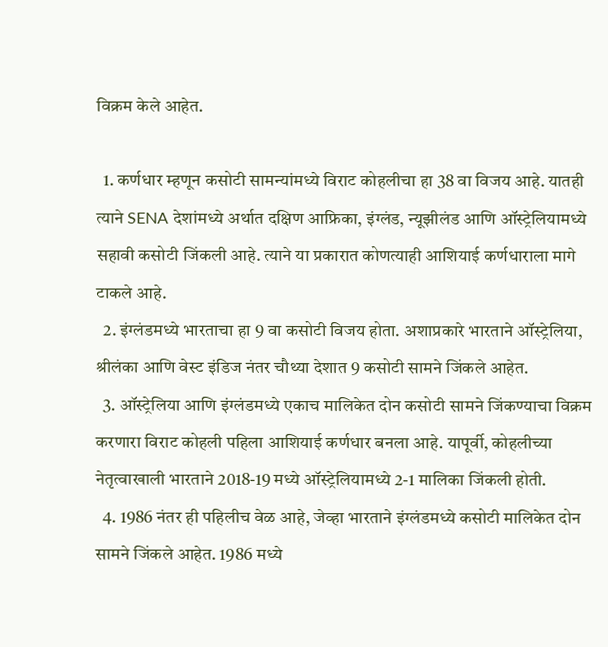विक्रम केले आहेत.

  1. कर्णधार म्हणून कसोटी सामन्यांमध्ये विराट कोहलीचा हा 38 वा विजय आहे. यातही त्याने SENA देशांमध्ये अर्थात दक्षिण आफ्रिका, इंग्लंड, न्यूझीलंड आणि ऑस्ट्रेलियामध्ये सहावी कसोटी जिंकली आहे. त्याने या प्रकारात कोणत्याही आशियाई कर्णधाराला मागे टाकले आहे.
  2. इंग्लंडमध्ये भारताचा हा 9 वा कसोटी विजय होता. अशाप्रकारे भारताने ऑस्ट्रेलिया, श्रीलंका आणि वेस्ट इंडिज नंतर चौथ्या देशात 9 कसोटी सामने जिंकले आहेत.
  3. ऑस्ट्रेलिया आणि इंग्लंडमध्ये एकाच मालिकेत दोन कसोटी सामने जिंकण्याचा विक्रम करणारा विराट कोहली पहिला आशियाई कर्णधार बनला आहे. यापूर्वी, कोहलीच्या नेतृत्वाखाली भारताने 2018-19 मध्ये ऑस्ट्रेलियामध्ये 2-1 मालिका जिंकली होती.
  4. 1986 नंतर ही पहिलीच वेळ आहे, जेव्हा भारताने इंग्लंडमध्ये कसोटी मालिकेत दोन सामने जिंकले आहेत. 1986 मध्ये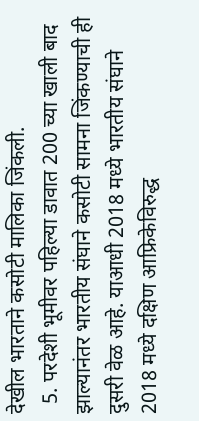देखील भारताने कसोटी मालिका जिंकली.
  5. परदेशी भूमीवर पहिल्या डावात 200 च्या खाली बाद झाल्यानंतर भारतीय संघाने कसोटी सामना जिंकण्याची ही दुसरी वेळ आहे. याआधी 2018 मध्ये भारतीय संघाने 2018 मध्ये दक्षिण आफ्रिकेविरुद्ध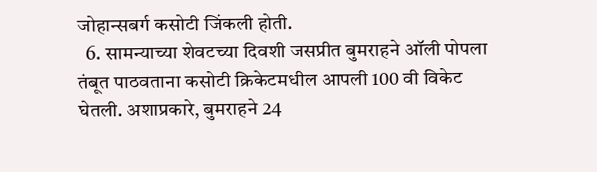जोहान्सबर्ग कसोटी जिंकली होती.
  6. सामन्याच्या शेवटच्या दिवशी जसप्रीत बुमराहने ऑली पोपला तंबूत पाठवताना कसोटी क्रिकेटमधील आपली 100 वी विकेट घेतली. अशाप्रकारे, बुमराहने 24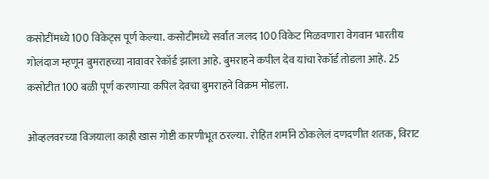कसोटींमध्ये 100 विकेट्स पूर्ण केल्या. कसोटीमध्ये सर्वांत जलद 100 विकेट मिळवणारा वेगवान भारतीय गोलंदाज म्हणून बुमराहच्या नावावर रेकॉर्ड झाला आहे. बुमराहने कपील देव यांचा रेकॉर्ड तोडला आहे. 25 कसोटीत 100 बळी पूर्ण करणाऱ्या कपिल देवचा बुमराहने विक्रम मोडला.

ओव्हलवरच्या विजयाला काही खास गोष्टी कारणीभूत ठरल्या. रोहित शर्माने ठोकलेलं दणदणीत शतक, विराट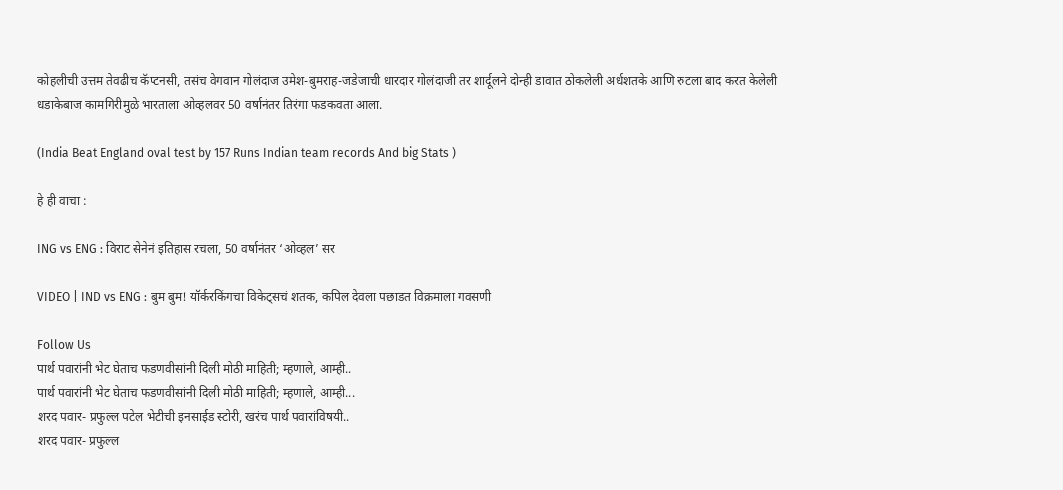कोहलीची उत्तम तेवढीच कॅप्टनसी, तसंच वेगवान गोलंदाज उमेश-बुमराह-जडेजाची धारदार गोलंदाजी तर शार्दूलने दोन्ही डावात ठोकलेली अर्धशतके आणि रुटला बाद करत केलेली धडाकेबाज कामगिरीमुळे भारताला ओव्हलवर 50 वर्षानंतर तिरंगा फडकवता आला.

(India Beat England oval test by 157 Runs Indian team records And big Stats )

हे ही वाचा :

ING vs ENG : विराट सेनेनं इतिहास रचला, 50 वर्षानंतर ‘ओव्हल’ सर

VIDEO | IND vs ENG : बुम बुम! यॉर्करकिंगचा विकेट्सचं शतक, कपिल देवला पछाडत विक्रमाला गवसणी

Follow Us
पार्थ पवारांनी भेट घेताच फडणवीसांनी दिली मोठी माहिती; म्हणाले, आम्ही..
पार्थ पवारांनी भेट घेताच फडणवीसांनी दिली मोठी माहिती; म्हणाले, आम्ही...
शरद पवार- प्रफुल्ल पटेल भेटीची इनसाईड स्टोरी, खरंच पार्थ पवारांविषयी..
शरद पवार- प्रफुल्ल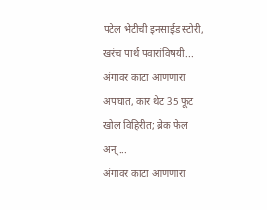पटेल भेटीची इनसाईड स्टोरी, खरंच पार्थ पवारांविषयी...
अंगावर काटा आणणारा अपघात, कार थेट 35 फूट खोल विहिरीत; ब्रेक फेल अन्...
अंगावर काटा आणणारा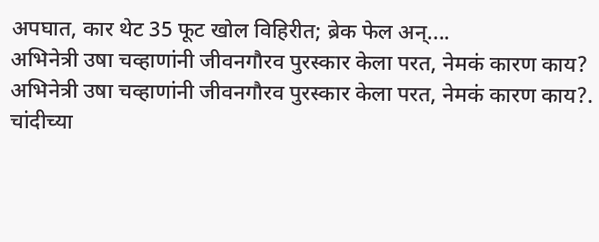अपघात, कार थेट 35 फूट खोल विहिरीत; ब्रेक फेल अन्....
अभिनेत्री उषा चव्हाणांनी जीवनगौरव पुरस्कार केला परत, नेमकं कारण काय?
अभिनेत्री उषा चव्हाणांनी जीवनगौरव पुरस्कार केला परत, नेमकं कारण काय?.
चांदीच्या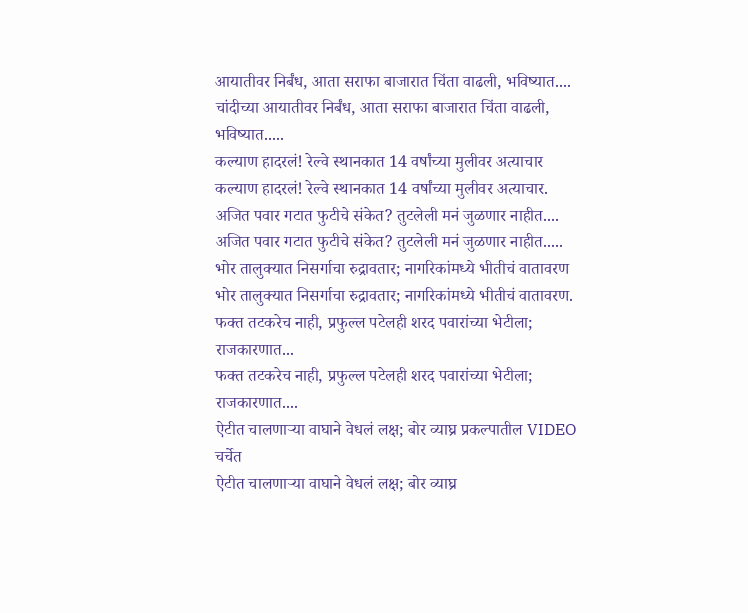आयातीवर निर्बंध, आता सराफा बाजारात चिंता वाढली, भविष्यात....
चांदीच्या आयातीवर निर्बंध, आता सराफा बाजारात चिंता वाढली, भविष्यात.....
कल्याण हादरलं! रेल्वे स्थानकात 14 वर्षांच्या मुलीवर अत्याचार
कल्याण हादरलं! रेल्वे स्थानकात 14 वर्षांच्या मुलीवर अत्याचार.
अजित पवार गटात फुटीचे संकेत? तुटलेली मनं जुळणार नाहीत....
अजित पवार गटात फुटीचे संकेत? तुटलेली मनं जुळणार नाहीत.....
भोर तालुक्यात निसर्गाचा रुद्रावतार; नागरिकांमध्ये भीतीचं वातावरण
भोर तालुक्यात निसर्गाचा रुद्रावतार; नागरिकांमध्ये भीतीचं वातावरण.
फक्त तटकरेच नाही, प्रफुल्ल पटेलही शरद पवारांच्या भेटीला; राजकारणात...
फक्त तटकरेच नाही, प्रफुल्ल पटेलही शरद पवारांच्या भेटीला; राजकारणात....
ऐटीत चालणाऱ्या वाघाने वेधलं लक्ष; बोर व्याघ्र प्रकल्पातील VIDEO चर्चेत
ऐटीत चालणाऱ्या वाघाने वेधलं लक्ष; बोर व्याघ्र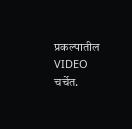प्रकल्पातील VIDEO चर्चेत.